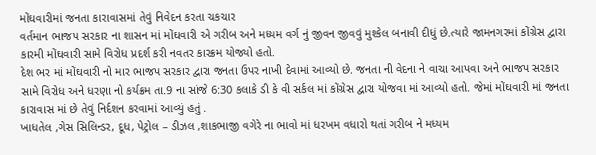મોંઘવારીમાં જનતા કારાવાસમાં તેવું નિવેદન કરતા ચકચાર
વર્તમાન ભાજપ સરકાર ના શાસન માં મોંઘવારી એ ગરીબ અને મધ્યમ વર્ગ નું જીવન જીવવું મુશ્કેલ બનાવી દીધું છે.ત્યારે જામનગરમાં કોંગ્રેસ દ્વારા કારમી મોંઘવારી સામે વિરોધ પ્રદર્શ કરી નવતર કારક્રમ યોજ્યો હતો.
દેશ ભર માં મોંઘવારી નો માર ભાજપ સરકાર દ્વારા જનતા ઉપર નાખી દેવામાં આવ્યો છે. જનતા ની વેદના ને વાચા આપવા અને ભાજપ સરકાર સામે વિરોધ અને ધરણા નો કર્યક્રમ તા.9 ના સાંજે 6:30 કલાકે ડી કે વી સર્કલ માં કોંગ્રેસ દ્વારા યોજવા માં આવ્યો હતો. જેમાં મોંઘવારી માં જનતા કારાવાસ માં છે તેવું નિર્દશન કરવામાં આવ્યું હતું .
ખાધતેલ ,ગેસ સિલિન્ડર, દૂધ, પેટ્રોલ – ડીઝલ ,શાકભાજી વગેરે ના ભાવો માં ધરખમ વધારો થતાં ગરીબ ને મધ્યમ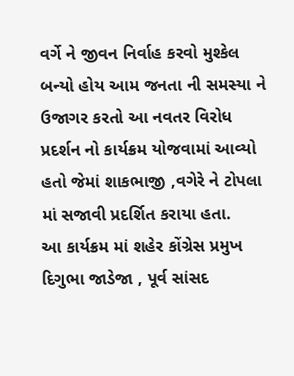વર્ગે ને જીવન નિર્વાહ કરવો મુશ્કેલ બન્યો હોય આમ જનતા ની સમસ્યા ને ઉજાગર કરતો આ નવતર વિરોધ પ્રદર્શન નો કાર્યક્રમ યોજવામાં આવ્યો હતો જેમાં શાકભાજી ,વગેરે ને ટોપલા માં સજાવી પ્રદર્શિત કરાયા હતા.
આ કાર્યક્રમ માં શહેર કોંગ્રેસ પ્રમુખ દિગુભા જાડેજા , પૂર્વ સાંસદ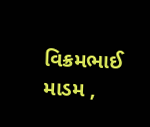વિક્રમભાઈ માડમ ,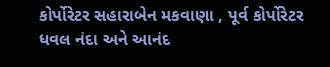કોર્પોરેટર સહારાબેન મકવાણા , પૂર્વ કોર્પોરેટર ધવલ નંદા અને આનંદ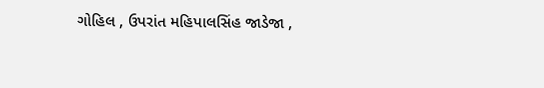ગોહિલ , ઉપરાંત મહિપાલસિંહ જાડેજા ,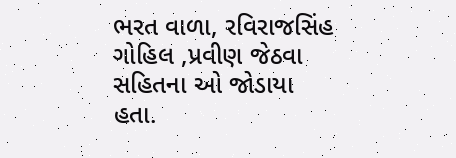ભરત વાળા, રવિરાજસિંહ ગોહિલ ,પ્રવીણ જેઠવા સહિતના ઓ જોડાયા હતા.